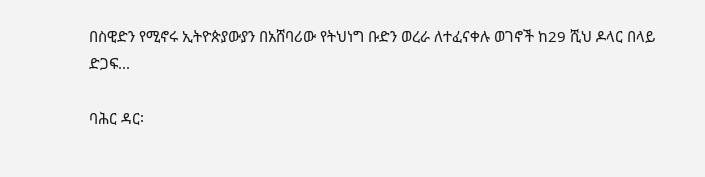በስዊድን የሚኖሩ ኢትዮጵያውያን በአሸባሪው የትህነግ ቡድን ወረራ ለተፈናቀሉ ወገኖች ከ29 ሺህ ዶላር በላይ ድጋፍ...

ባሕር ዳር፡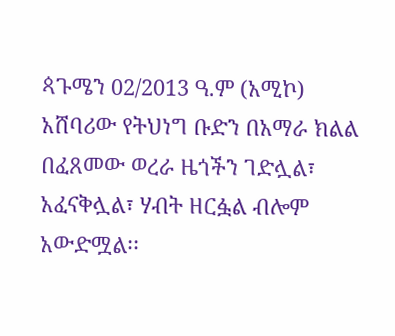ጳጉሜን 02/2013 ዓ.ም (አሚኮ) አሸባሪው የትህነግ ቡድን በአማራ ክልል በፈጸመው ወረራ ዜጎችን ገድሏል፣ አፈናቅሏል፣ ሃብት ዘርፏል ብሎም አውድሟል፡፡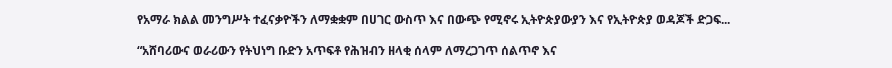የአማራ ክልል መንግሥት ተፈናቃዮችን ለማቋቋም በሀገር ውስጥ እና በውጭ የሚኖሩ ኢትዮጵያውያን እና የኢትዮጵያ ወዳጆች ድጋፍ...

“አሸባሪውና ወራሪውን የትህነግ ቡድን አጥፍቶ የሕዝብን ዘላቂ ሰላም ለማረጋገጥ ሰልጥኖ እና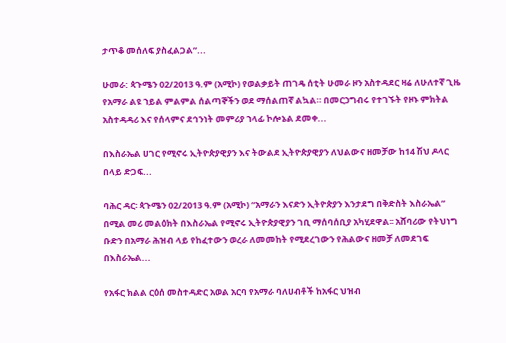ታጥቆ መሰለፍ ያስፈልጋል”...

ሁመራ: ጳጉሜን 02/2013 ዓ.ም (አሚኮ) የወልቃይት ጠገዴ ሰቲት ሁመራ ዞን አስተዳደር ዛሬ ለሁለተኛ ጊዜ የአማራ ልዩ ኀይል ምልምል ሰልጣኞችን ወደ ማሰልጠኛ ልኳል። በመርኃግብሩ የተገኙት የዞኑ ምክትል አስተዳዳሪ እና የሰላምና ደኅንነት መምሪያ ኀላፊ ኮሎኔል ደመቀ...

በእስራኤል ሀገር የሚኖሩ ኢትዮጵያዊያን እና ትውልደ ኢትዮጵያዊያን ለህልውና ዘመቻው ከ14 ሽህ ዶላር በላይ ድጋፍ...

ባሕር ዳር፡ ጳጉሜን 02/2013 ዓ.ም (አሚኮ) “አማራን እናድን ኢትዮጵያን እንታደግ በቅድስት እስራኤል” በሚል መሪ መልዕክት በእስራኤል የሚኖሩ ኢትዮጵያዊያን ገቢ ማሰባሰቢያ አካሂደዋል፡፡ አሸባሪው የትህነግ ቡድን በአማራ ሕዝብ ላይ የከፈተውን ወረራ ለመመከት የሚደረገውን የሕልውና ዘመቻ ለመደገፍ በእስራኤል...

የአፋር ክልል ርዕሰ መስተዳድር አወል አርባ የአማራ ባለሀብቶች ከአፋር ህዝብ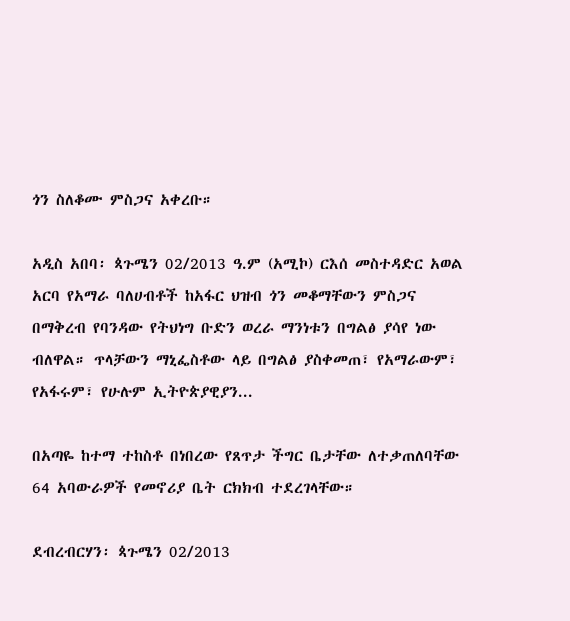ጎን ስለቆሙ ምስጋና አቀረቡ።

አዲስ አበባ፡ ጳጉሜን 02/2013 ዓ.ም (አሚኮ) ርእሰ መስተዳድር አወል አርባ የአማራ ባለሀብቶች ከአፋር ህዝብ ጎን መቆማቸውን ምስጋና በማቅረብ የባንዳው የትህነግ ቡድን ወረራ ማንነቱን በግልፅ ያሳየ ነው ብለዋል። ጥላቻውን ማኒፌስቶው ላይ በግልፅ ያስቀመጠ፣ የአማራውም፣ የአፋሩም፣ የሁሉም ኢትዮጵያዊያን...

በአጣዬ ከተማ ተከስቶ በነበረው የጸጥታ ችግር ቤታቸው ለተቃጠለባቸው 64 አባውራዎች የመኖሪያ ቤት ርክክብ ተደረገላቸው።

ደብረብርሃን፡ ጳጉሜን 02/2013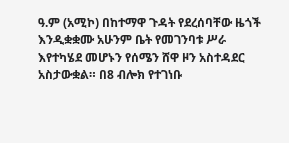ዓ.ም (አሚኮ) በከተማዋ ጉዳት የደረሰባቸው ዜጎች እንዲቋቋሙ አሁንም ቤት የመገንባቱ ሥራ እየተካሄደ መሆኑን የሰሜን ሸዋ ዞን አስተዳደር አስታውቋል። በ8 ብሎክ የተገነቡ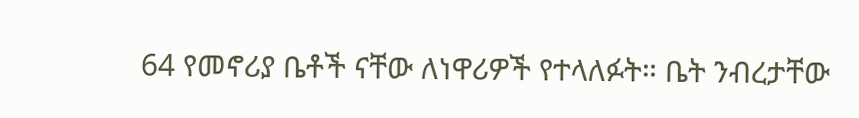64 የመኖሪያ ቤቶች ናቸው ለነዋሪዎች የተላለፉት። ቤት ንብረታቸው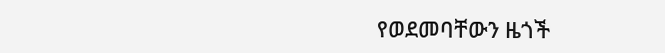የወደመባቸውን ዜጎች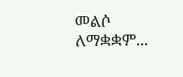መልሶ ለማቋቋም...